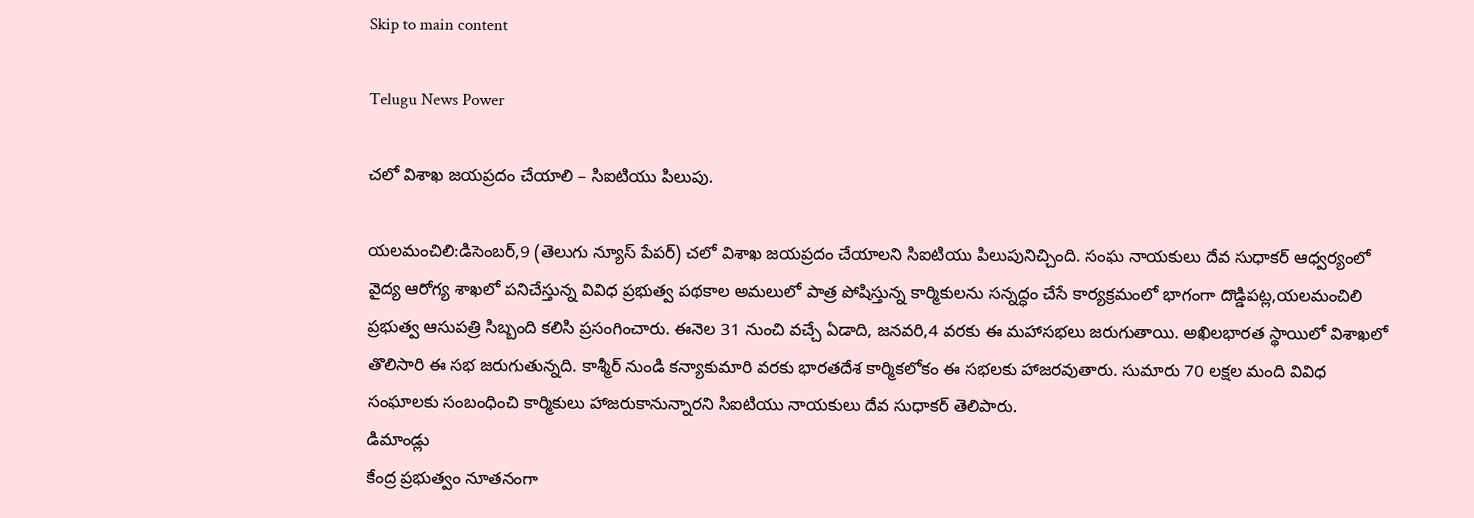Skip to main content

Telugu News Power

చలో విశాఖ జయప్రదం చేయాలి – సిఐటియు పిలుపు.

యలమంచిలి:డిసెంబర్,9 (తెలుగు న్యూస్ పేపర్) చలో విశాఖ జయప్రదం చేయాలని సిఐటియు పిలుపునిచ్చింది. సంఘ నాయకులు దేవ సుధాకర్ ఆధ్వర్యంలో వైద్య ఆరోగ్య శాఖలో పనిచేస్తున్న వివిధ ప్రభుత్వ పథకాల అమలులో పాత్ర పోషిస్తున్న కార్మికులను సన్నద్ధం చేసే కార్యక్రమంలో భాగంగా దొడ్డిపట్ల,యలమంచిలి ప్రభుత్వ ఆసుపత్రి సిబ్బంది కలిసి ప్రసంగించారు. ఈనెల 31 నుంచి వచ్చే ఏడాది, జనవరి,4 వరకు ఈ మహాసభలు జరుగుతాయి. అఖిలభారత స్థాయిలో విశాఖలో తొలిసారి ఈ సభ జరుగుతున్నది. కాశ్మీర్ నుండి కన్యాకుమారి వరకు భారతదేశ కార్మికలోకం ఈ సభలకు హాజరవుతారు. సుమారు 70 లక్షల మంది వివిధ సంఘాలకు సంబంధించి కార్మికులు హాజరుకానున్నారని సిఐటియు నాయకులు దేవ సుధాకర్ తెలిపారు.
డిమాండ్లు
కేంద్ర ప్రభుత్వం నూతనంగా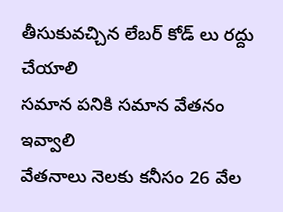తీసుకువచ్చిన లేబర్ కోడ్ లు రద్దు చేయాలి
సమాన పనికి సమాన వేతనం ఇవ్వాలి
వేతనాలు నెలకు కనీసం 26 వేల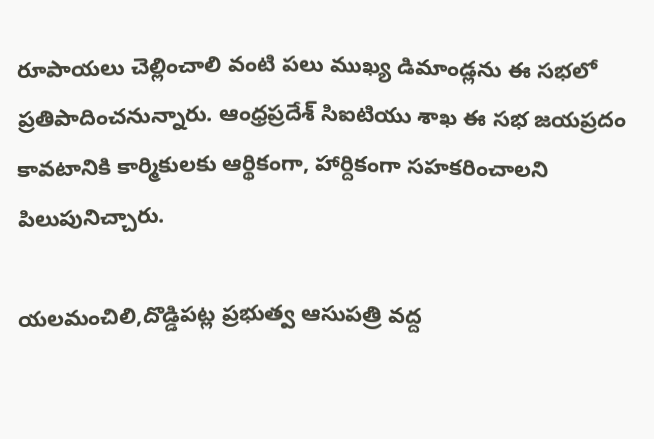రూపాయలు చెల్లించాలి వంటి పలు ముఖ్య డిమాండ్లను ఈ సభలో ప్రతిపాదించనున్నారు. ఆంధ్రప్రదేశ్ సిఐటియు శాఖ ఈ సభ జయప్రదం కావటానికి కార్మికులకు ఆర్థికంగా, హార్దికంగా సహకరించాలని పిలుపునిచ్చారు.

యలమంచిలి,దొడ్డిపట్ల ప్రభుత్వ ఆసుపత్రి వద్ద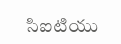సిఐటియు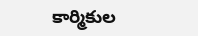కార్మికుల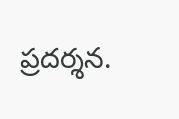ప్రదర్శన.